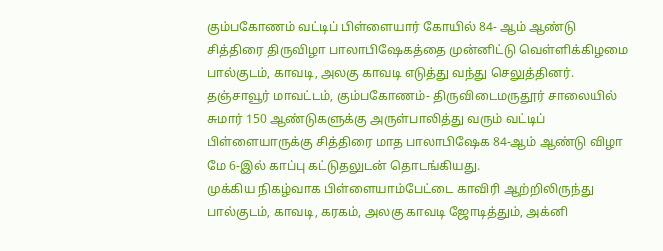கும்பகோணம் வட்டிப் பிள்ளையார் கோயில் 84- ஆம் ஆண்டு சித்திரை திருவிழா பாலாபிஷேகத்தை முன்னிட்டு வெள்ளிக்கிழமை பால்குடம், காவடி, அலகு காவடி எடுத்து வந்து செலுத்தினர்.
தஞ்சாவூர் மாவட்டம், கும்பகோணம்- திருவிடைமருதூர் சாலையில் சுமார் 150 ஆண்டுகளுக்கு அருள்பாலித்து வரும் வட்டிப் பிள்ளையாருக்கு சித்திரை மாத பாலாபிஷேக 84-ஆம் ஆண்டு விழா மே 6-இல் காப்பு கட்டுதலுடன் தொடங்கியது.
முக்கிய நிகழ்வாக பிள்ளையாம்பேட்டை காவிரி ஆற்றிலிருந்து பால்குடம், காவடி, கரகம், அலகு காவடி ஜோடித்தும், அக்னி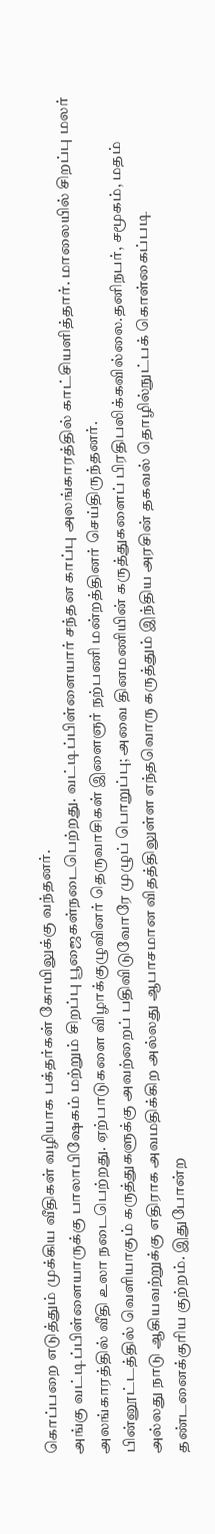கொப்பறை எடுத்தும் முக்கிய வீதிகள் வழியாக பக்தர்கள் கோயிலுக்கு வந்தனர்.
அங்கு வட்டிப்பிள்ளையாருக்கு பாலாபிஷேகம் மற்றும் சிறப்பு பூஜைகள்நடைபெற்றது. வட்டிப்பிள்ளையார் சந்தன காப்பு அலங்காரத்தில் காட்சியளித்தார். மாலையில் சிறப்பு மலர் அலங்காரத்தில் வீதி உலா நடைபெற்றது. ஏற்பாடுகளை விழாக்குழுவினர் தெருவாசிகள் இளைஞர் நற்பணி மன்றத்தினர் செய்திருந்தனர்.
பின்னூட்டத்தில் வெளியாகும் கருத்துகளுக்கு அவற்றைப் பதிவிடுவோரே முழுப் பொறுப்பு; அவை தினமணியின் கருத்துகளைப் பிரதிபலிக்கவில்லை.தனிநபர், சமூகம், மதம் அல்லது நாடு ஆகியவற்றுக்கு எதிராக அவமதிக்கிற அல்லது ஆபாசமான விதத்திலுள்ள எந்தவொரு கருத்தும் இந்திய அரசின் தகவல் தொழில்நுட்பக் கொள்கைப்படி தண்டனைக்குரிய குற்றம். இதுபோன்ற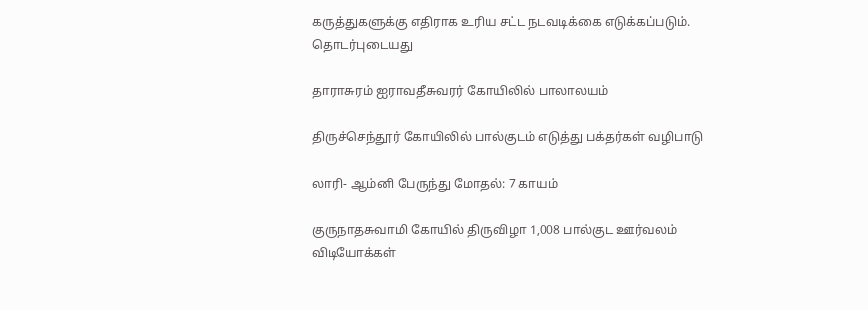கருத்துகளுக்கு எதிராக உரிய சட்ட நடவடிக்கை எடுக்கப்படும்.
தொடர்புடையது

தாராசுரம் ஐராவதீசுவரர் கோயிலில் பாலாலயம்

திருச்செந்தூர் கோயிலில் பால்குடம் எடுத்து பக்தர்கள் வழிபாடு

லாரி- ஆம்னி பேருந்து மோதல்: 7 காயம்

குருநாதசுவாமி கோயில் திருவிழா 1,008 பால்குட ஊர்வலம்
விடியோக்கள்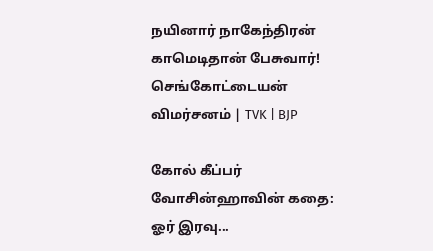நயினார் நாகேந்திரன் காமெடிதான் பேசுவார்! செங்கோட்டையன் விமர்சனம் | TVK | BJP

கோல் கீப்பர் வோசின்ஹாவின் கதை: ஓர் இரவு...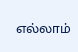எல்லாம்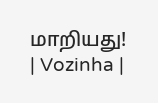மாறியது! | Vozinha |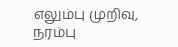எலும்பு முறிவு, நரம்பு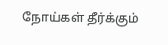நோய்கள் தீர்க்கும்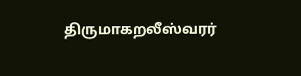திருமாகறலீஸ்வரர்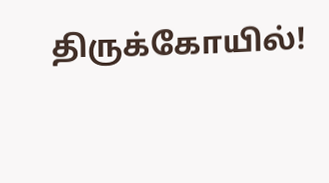திருக்கோயில்!